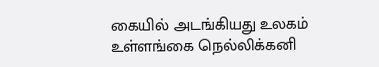கையில் அடங்கியது உலகம்
உள்ளங்கை நெல்லிக்கனி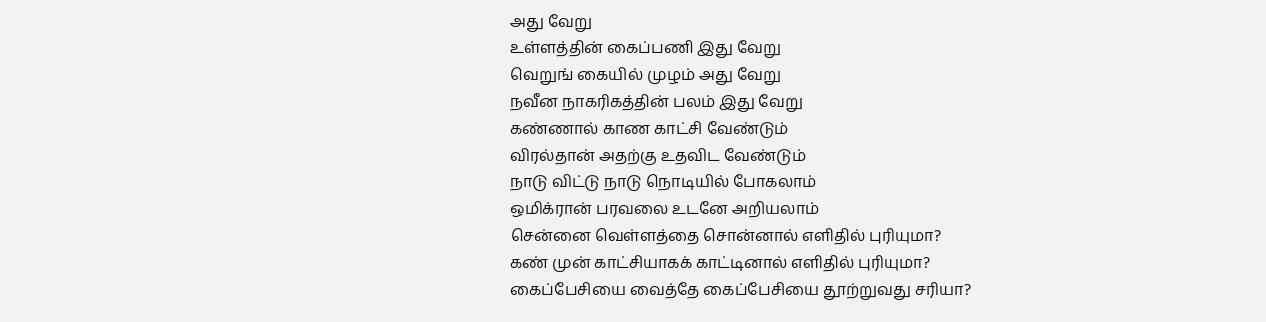அது வேறு
உள்ளத்தின் கைப்பணி இது வேறு
வெறுங் கையில் முழம் அது வேறு
நவீன நாகரிகத்தின் பலம் இது வேறு
கண்ணால் காண காட்சி வேண்டும்
விரல்தான் அதற்கு உதவிட வேண்டும்
நாடு விட்டு நாடு நொடியில் போகலாம்
ஒமிக்ரான் பரவலை உடனே அறியலாம்
சென்னை வெள்ளத்தை சொன்னால் எளிதில் புரியுமா?
கண் முன் காட்சியாகக் காட்டினால் எளிதில் புரியுமா?
கைப்பேசியை வைத்தே கைப்பேசியை தூற்றுவது சரியா?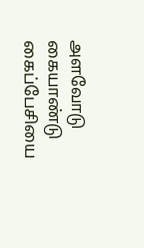அளவோடு கையாண்டு கைப்பேசியை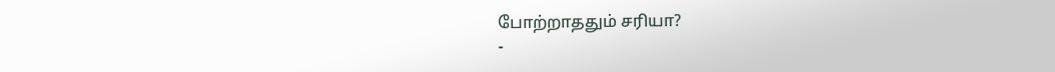போற்றாததும் சரியா?
-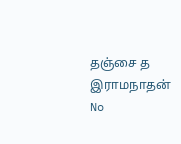தஞ்சை த இராமநாதன்
No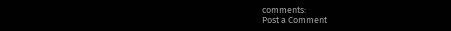comments:
Post a Comment